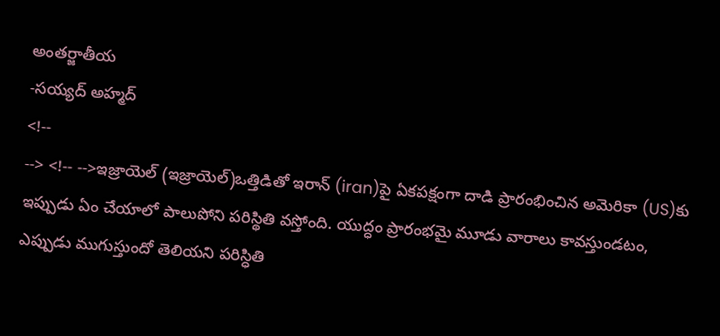అంతర్జాతీయ
-సయ్యద్ అహ్మద్
<!--
--> <!-- -->ఇజ్రాయెల్ (ఇజ్రాయెల్)ఒత్తిడితో ఇరాన్ (iran)పై ఏకపక్షంగా దాడి ప్రారంభించిన అమెరికా (US)కు ఇప్పుడు ఏం చేయాలో పాలుపోని పరిస్థితి వస్తోంది. యుద్ధం ప్రారంభమై మూడు వారాలు కావస్తుండటం, ఎప్పుడు ముగుస్తుందో తెలియని పరిస్ధితి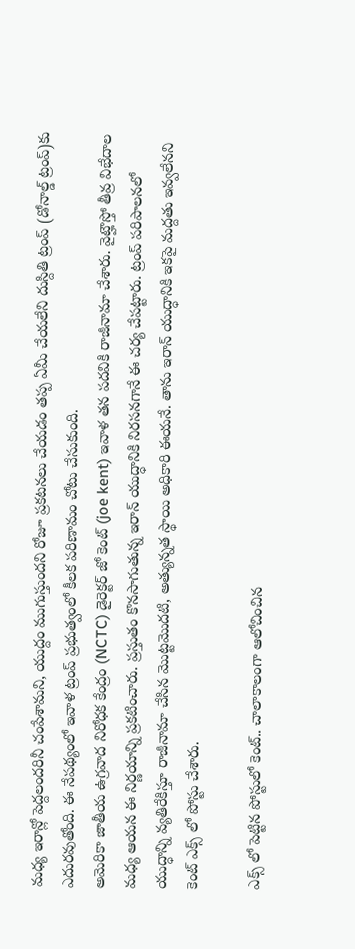మధ్య ఇరాన్లో పెద్దలందరినీ చంపేశామని, యుద్దం ముగుస్తుందని రోజూ ప్రకటనలు చేయడం తప్ప ఏమీ చేయలేని దుస్దితి ట్రంప్ (డోనాల్డ్ ట్రంప్)కు ఎదురవుతోంది. ఈ నేపథ్యంలో ఇవాళ ట్రంప్ ప్రభుత్వంలో కీలక పరిణామం చోటు చేసుకుంది.
అమెరికా జాతీయ ఉగ్రవాద నిరోధక కేంద్రం (NCTC) డైరెక్టర్ జో కెంట్ (joe kent) ఇవాళ తన పదవికి రాజీనామా చేశారు. వైట్హౌస్తో తీవ్ర విభేదాల మధ్య ఆయన ఈ నిర్ణయాన్ని ప్రకటించారు. ప్రస్తుతం కొనసాగుతున్న ఇరాన్ యుద్ధానికి నిరసనగానే ఈ చర్య చేపట్టారు. ట్రంప్ పరిపాలనలో యుద్ధాన్ని వ్యతిరేకిస్తూ రాజీనామా చేసిన మొట్టమొదటి, అత్యున్నత స్థాయి అధికారి ఈయనే. తాను ఇరాన్ యుద్ధానికి ఇకపై మద్దతు ఇవ్వలేనని కెంట్ ఎక్స్ లో పోస్టు చేశారు.

ఎక్స్ లో పెట్టిన పోస్టులో కెంట్.. చాలాకాలంగా ఆలోచించిన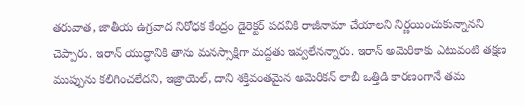తరువాత, జాతీయ ఉగ్రవాద నిరోధక కేంద్రం డైరెక్టర్ పదవికి రాజీనామా చేయాలని నిర్ణయించుకున్నానని చెప్పారు. ఇరాన్ యుద్ధానికి తాను మనస్సాక్షిగా మద్దతు ఇవ్వలేనన్నారు. ఇరాన్ అమెరికాకు ఎటువంటి తక్షణ ముప్పును కలిగించలేదని, ఇజ్రాయెల్, దాని శక్తివంతమైన అమెరికన్ లాబీ ఒత్తిడి కారణంగానే తమ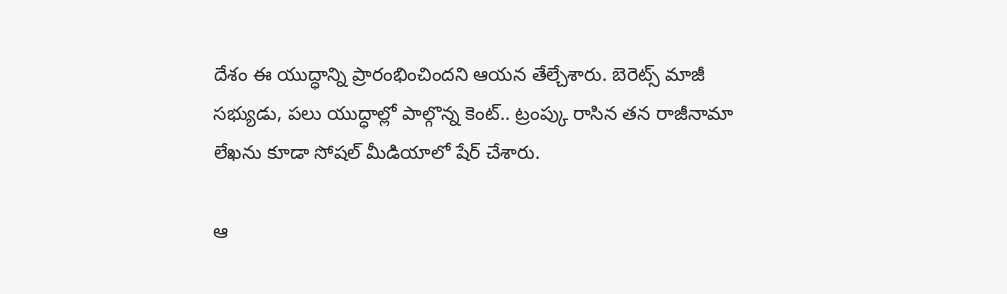దేశం ఈ యుద్ధాన్ని ప్రారంభించిందని ఆయన తేల్చేశారు. బెరెట్స్ మాజీ సభ్యుడు, పలు యుద్ధాల్లో పాల్గొన్న కెంట్.. ట్రంప్కు రాసిన తన రాజీనామా లేఖను కూడా సోషల్ మీడియాలో షేర్ చేశారు.

ఆ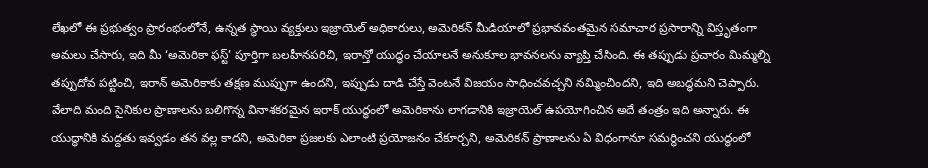లేఖలో ఈ ప్రభుత్వం ప్రారంభంలోనే, ఉన్నత స్థాయి వ్యక్తులు ఇజ్రాయెల్ అధికారులు, అమెరికన్ మీడియాలో ప్రభావవంతమైన సమాచార ప్రసారాన్ని విస్తృతంగా అమలు చేసారు, ఇది మీ ‘అమెరికా ఫస్ట్’ పూర్తిగా బలహీనపరిచి, ఇరాన్తో యుద్ధం చేయాలనే అనుకూల భావనలను వ్యాప్తి చేసింది. ఈ తప్పుడు ప్రచారం మిమ్మల్ని తప్పుదోవ పట్టించి, ఇరాన్ అమెరికాకు తక్షణ ముప్పుగా ఉందని, ఇప్పుడు దాడి చేస్తే వెంటనే విజయం సాధించవచ్చని నమ్మించిందని, ఇది అబద్ధమని చెప్పారు. వేలాది మంది సైనికుల ప్రాణాలను బలిగొన్న వినాశకరమైన ఇరాక్ యుద్ధంలో అమెరికాను లాగడానికి ఇజ్రాయెల్ ఉపయోగించిన అదే తంత్రం ఇది అన్నారు. ఈ యుద్ధానికి మద్దతు ఇవ్వడం తన వల్ల కాదని, అమెరికా ప్రజలకు ఎలాంటి ప్రయోజనం చేకూర్చని, అమెరికన్ ప్రాణాలను ఏ విధంగానూ సమర్థించని యుద్ధంలో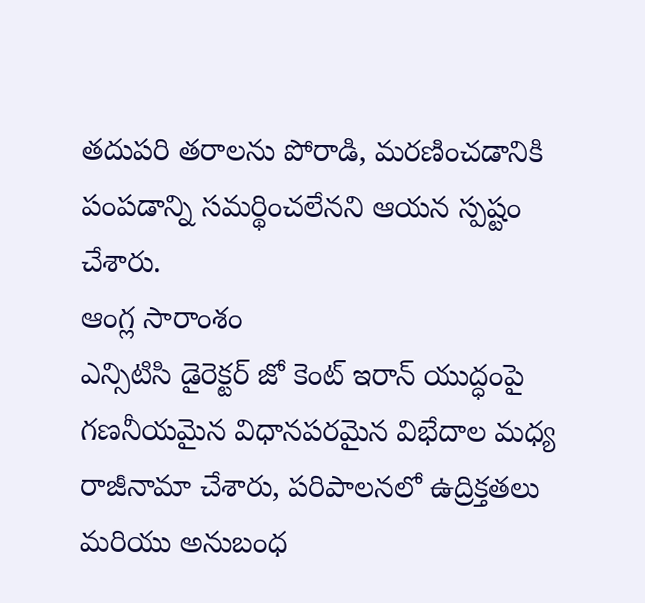తదుపరి తరాలను పోరాడి, మరణించడానికి పంపడాన్ని సమర్థించలేనని ఆయన స్పష్టం చేశారు.
ఆంగ్ల సారాంశం
ఎన్సిటిసి డైరెక్టర్ జో కెంట్ ఇరాన్ యుద్ధంపై గణనీయమైన విధానపరమైన విభేదాల మధ్య రాజీనామా చేశారు, పరిపాలనలో ఉద్రిక్తతలు మరియు అనుబంధ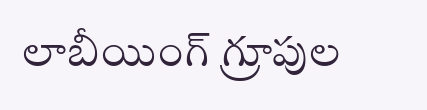లాబీయింగ్ గ్రూపుల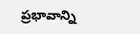ప్రభావాన్ని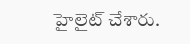హైలైట్ చేశారు.